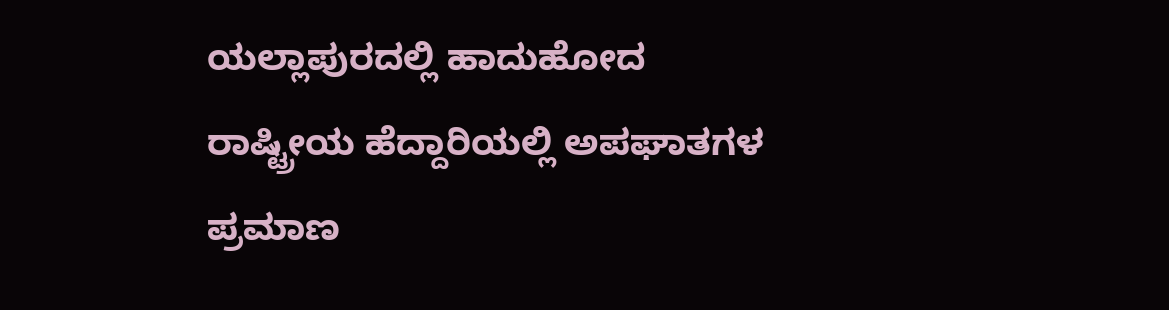ಯಲ್ಲಾಪುರದಲ್ಲಿ ಹಾದುಹೋದ ರಾಷ್ಟ್ರೀಯ ಹೆದ್ದಾರಿಯಲ್ಲಿ ಅಪಘಾತಗಳ ಪ್ರಮಾಣ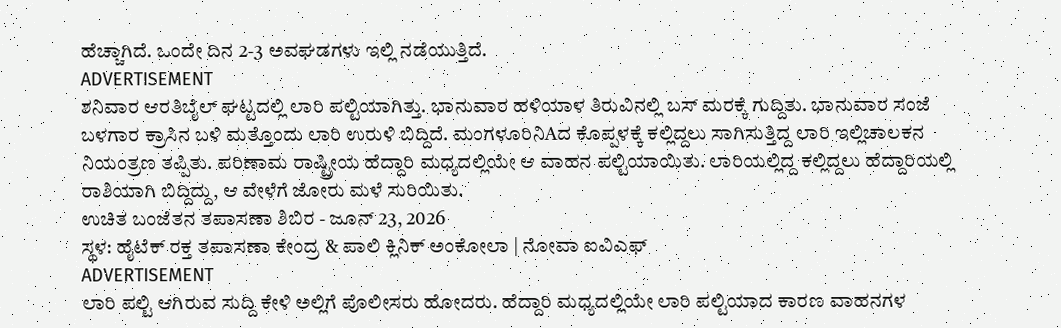ಹೆಚ್ಚಾಗಿದೆ. ಒಂದೇ ದಿನ 2-3 ಅವಘಡಗಳು ಇಲ್ಲಿ ನಡೆಯುತ್ತಿದೆ.
ADVERTISEMENT
ಶನಿವಾರ ಆರತಿಬೈಲ್ ಘಟ್ಟದಲ್ಲಿ ಲಾರಿ ಪಲ್ಟಿಯಾಗಿತ್ತು. ಭಾನುವಾರ ಹಳಿಯಾಳ ತಿರುವಿನಲ್ಲಿ ಬಸ್ ಮರಕ್ಕೆ ಗುದ್ದಿತು. ಭಾನುವಾರ ಸಂಜೆ ಬಳಗಾರ ಕ್ರಾಸಿನ ಬಳಿ ಮತ್ತೊಂದು ಲಾರಿ ಉರುಳಿ ಬಿದ್ದಿದೆ. ಮಂಗಳೂರಿನಿAದ ಕೊಪ್ಪಳಕ್ಕೆ ಕಲ್ಲಿದ್ದಲು ಸಾಗಿಸುತ್ತಿದ್ದ ಲಾರಿ ಇಲ್ಲಿಚಾಲಕನ ನಿಯಂತ್ರಣ ತಪ್ಪಿತು. ಪರಿಣಾಮ ರಾಷ್ಟ್ರೀಯ ಹೆದ್ದಾರಿ ಮಧ್ಯದಲ್ಲಿಯೇ ಆ ವಾಹನ ಪಲ್ಟಿಯಾಯಿತು. ಲಾರಿಯಲ್ಲಿದ್ದ ಕಲ್ಲಿದ್ದಲು ಹೆದ್ದಾರಿಯಲ್ಲಿ ರಾಶಿಯಾಗಿ ಬಿದ್ದಿದ್ದು, ಆ ವೇಳೆಗೆ ಜೋರು ಮಳೆ ಸುರಿಯಿತು.
ಉಚಿತ ಬಂಜೆತನ ತಪಾಸಣಾ ಶಿಬಿರ - ಜೂನ್ 23, 2026
ಸ್ಥಳ: ಹೈಟೆಕ್ ರಕ್ತ ತಪಾಸಣಾ ಕೇಂದ್ರ & ಪಾಲಿ ಕ್ಲಿನಿಕ್ ಅಂಕೋಲಾ | ನೋವಾ ಐವಿಎಫ್
ADVERTISEMENT
ಲಾರಿ ಪಲ್ಟಿ ಆಗಿರುವ ಸುದ್ದಿ ಕೇಳಿ ಅಲ್ಲಿಗೆ ಪೊಲೀಸರು ಹೋದರು. ಹೆದ್ದಾರಿ ಮಧ್ಯದಲ್ಲಿಯೇ ಲಾರಿ ಪಲ್ಟಿಯಾದ ಕಾರಣ ವಾಹನಗಳ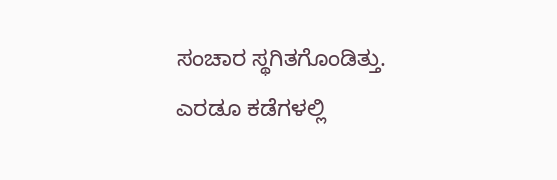ಸಂಚಾರ ಸ್ಥಗಿತಗೊಂಡಿತ್ತು. ಎರಡೂ ಕಡೆಗಳಲ್ಲಿ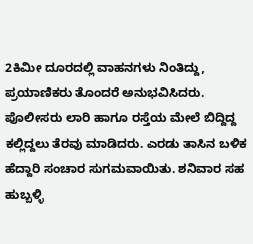2ಕಿಮೀ ದೂರದಲ್ಲಿ ವಾಹನಗಳು ನಿಂತಿದ್ದು, ಪ್ರಯಾಣಿಕರು ತೊಂದರೆ ಅನುಭವಿಸಿದರು. ಪೊಲೀಸರು ಲಾರಿ ಹಾಗೂ ರಸ್ತೆಯ ಮೇಲೆ ಬಿದ್ದಿದ್ದ ಕಲ್ಲಿದ್ದಲು ತೆರವು ಮಾಡಿದರು. ಎರಡು ತಾಸಿನ ಬಳಿಕ ಹೆದ್ದಾರಿ ಸಂಚಾರ ಸುಗಮವಾಯಿತು. ಶನಿವಾರ ಸಹ ಹುಬ್ಬಳ್ಳಿ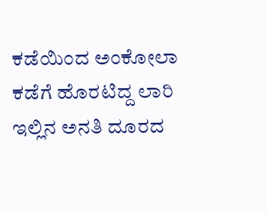ಕಡೆಯಿಂದ ಅಂಕೋಲಾ ಕಡೆಗೆ ಹೊರಟಿದ್ದ ಲಾರಿ ಇಲ್ಲಿನ ಅನತಿ ದೂರದ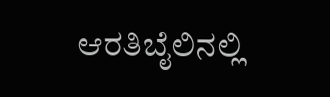ಆರತಿಬೈಲಿನಲ್ಲಿ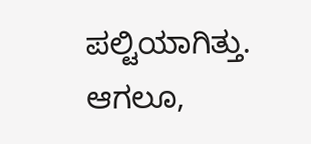ಪಲ್ಟಿಯಾಗಿತ್ತು. ಆಗಲೂ,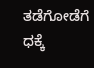ತಡೆಗೋಡೆಗೆ ಧಕ್ಕೆ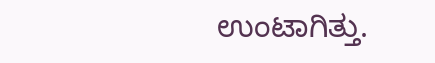ಉಂಟಾಗಿತ್ತು.